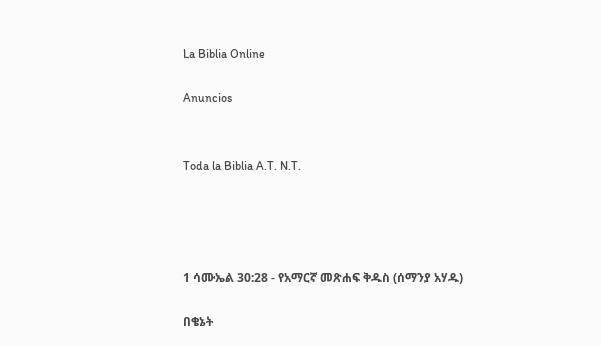La Biblia Online

Anuncios


Toda la Biblia A.T. N.T.




1 ሳሙኤል 30:28 - የአማርኛ መጽሐፍ ቅዱስ (ሰማንያ አሃዱ)

በቄኔት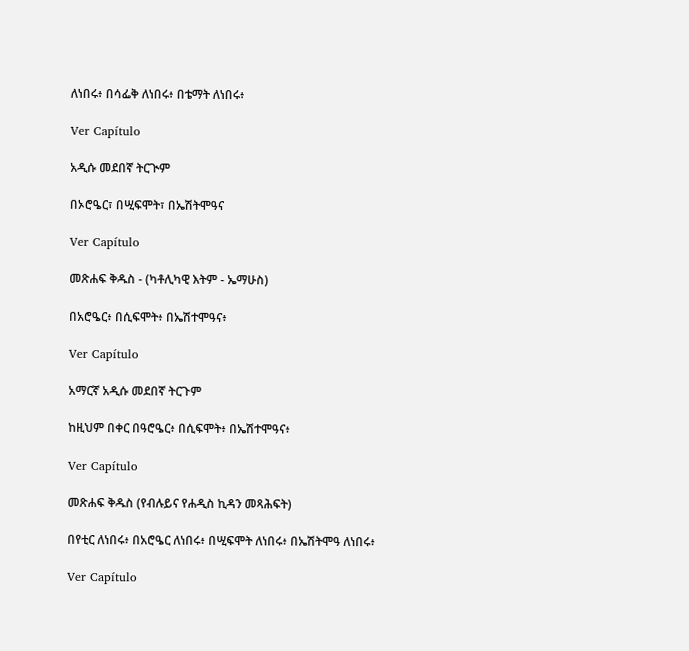ለነበሩ፥ በሳፌቅ ለነበሩ፥ በቴማት ለነበሩ፥

Ver Capítulo

አዲሱ መደበኛ ትርጒም

በኦሮዔር፣ በሢፍሞት፣ በኤሽትሞዓና

Ver Capítulo

መጽሐፍ ቅዱስ - (ካቶሊካዊ እትም - ኤማሁስ)

በአሮዔር፥ በሲፍሞት፥ በኤሽተሞዓና፥

Ver Capítulo

አማርኛ አዲሱ መደበኛ ትርጉም

ከዚህም በቀር በዓሮዔር፥ በሲፍሞት፥ በኤሽተሞዓና፥

Ver Capítulo

መጽሐፍ ቅዱስ (የብሉይና የሐዲስ ኪዳን መጻሕፍት)

በየቲር ለነበሩ፥ በአሮዔር ለነበሩ፥ በሢፍሞት ለነበሩ፥ በኤሽትሞዓ ለነበሩ፥

Ver Capítulo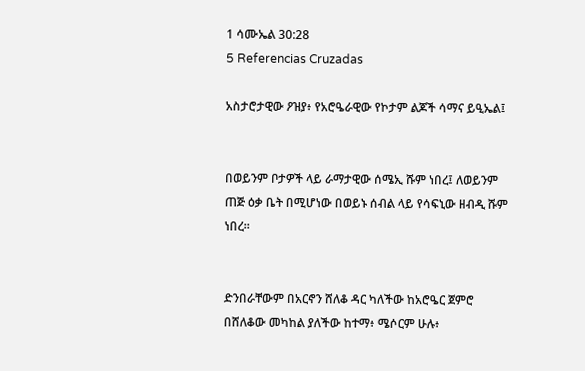1 ሳሙኤል 30:28
5 Referencias Cruzadas

አስታሮታዊው ዖዝያ፥ የአሮዔራዊው የኮታም ልጆች ሳማና ይዒኤል፤


በወይንም ቦታዎች ላይ ራማታዊው ሰሜኢ ሹም ነበረ፤ ለወይንም ጠጅ ዕቃ ቤት በሚሆነው በወይኑ ሰብል ላይ የሳፍኒው ዘብዲ ሹም ነበረ።


ድንበራቸውም በአርኖን ሸለቆ ዳር ካለችው ከአሮዔር ጀምሮ በሸለቆው መካከል ያለችው ከተማ፥ ሜሶርም ሁሉ፥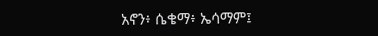አኖን፥ ሴቄማ፥ ኤሳማም፤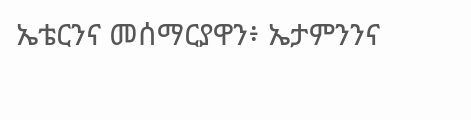ኤቴርንና መሰማርያዋን፥ ኤታምንንና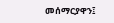መሰማርያዋን፤